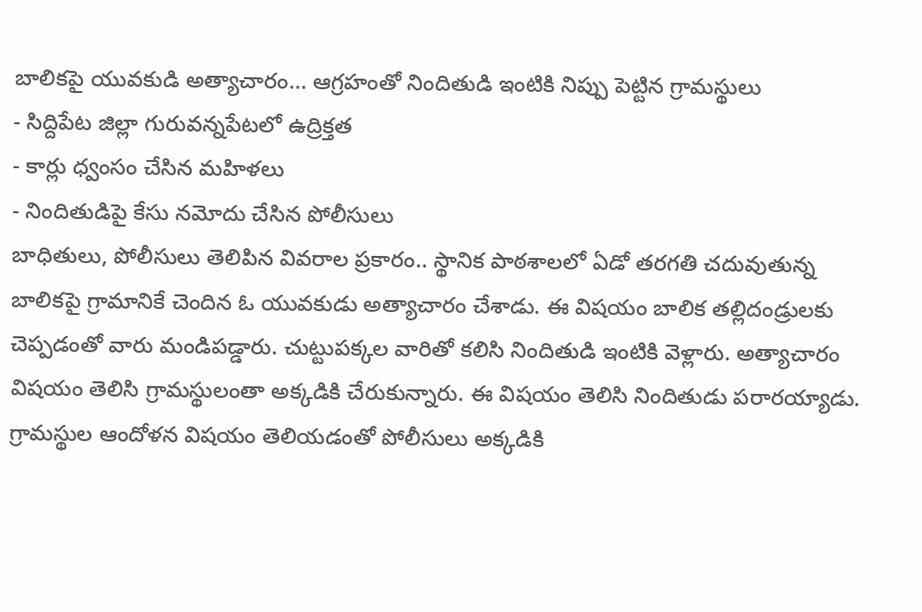బాలికపై యువకుడి అత్యాచారం... ఆగ్రహంతో నిందితుడి ఇంటికి నిప్పు పెట్టిన గ్రామస్థులు
- సిద్దిపేట జిల్లా గురువన్నపేటలో ఉద్రిక్తత
- కార్లు ధ్వంసం చేసిన మహిళలు
- నిందితుడిపై కేసు నమోదు చేసిన పోలీసులు
బాధితులు, పోలీసులు తెలిపిన వివరాల ప్రకారం.. స్థానిక పాఠశాలలో ఏడో తరగతి చదువుతున్న బాలికపై గ్రామానికే చెందిన ఓ యువకుడు అత్యాచారం చేశాడు. ఈ విషయం బాలిక తల్లిదండ్రులకు చెప్పడంతో వారు మండిపడ్డారు. చుట్టుపక్కల వారితో కలిసి నిందితుడి ఇంటికి వెళ్లారు. అత్యాచారం విషయం తెలిసి గ్రామస్థులంతా అక్కడికి చేరుకున్నారు. ఈ విషయం తెలిసి నిందితుడు పరారయ్యాడు.
గ్రామస్థుల ఆందోళన విషయం తెలియడంతో పోలీసులు అక్కడికి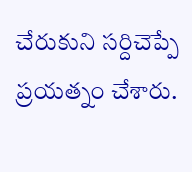చేరుకుని సర్దిచెప్పే ప్రయత్నం చేశారు.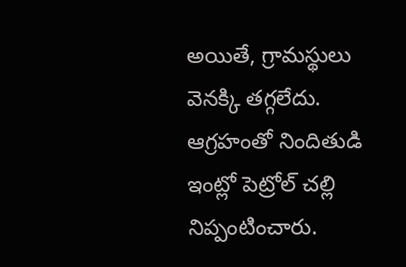అయితే, గ్రామస్థులు వెనక్కి తగ్గలేదు. ఆగ్రహంతో నిందితుడి ఇంట్లో పెట్రోల్ చల్లి నిప్పంటించారు.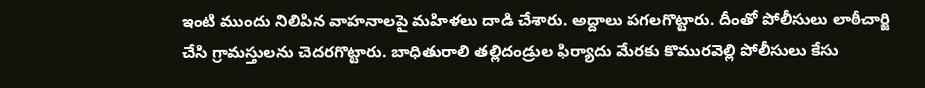ఇంటి ముందు నిలిపిన వాహనాలపై మహిళలు దాడి చేశారు. అద్దాలు పగలగొట్టారు. దీంతో పోలీసులు లాఠీచార్జి చేసి గ్రామస్తులను చెదరగొట్టారు. బాధితురాలి తల్లిదండ్రుల ఫిర్యాదు మేరకు కొమురవెల్లి పోలీసులు కేసు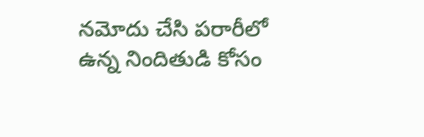నమోదు చేసి పరారీలో ఉన్న నిందితుడి కోసం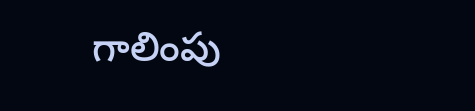గాలింపు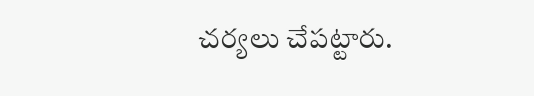చర్యలు చేపట్టారు.